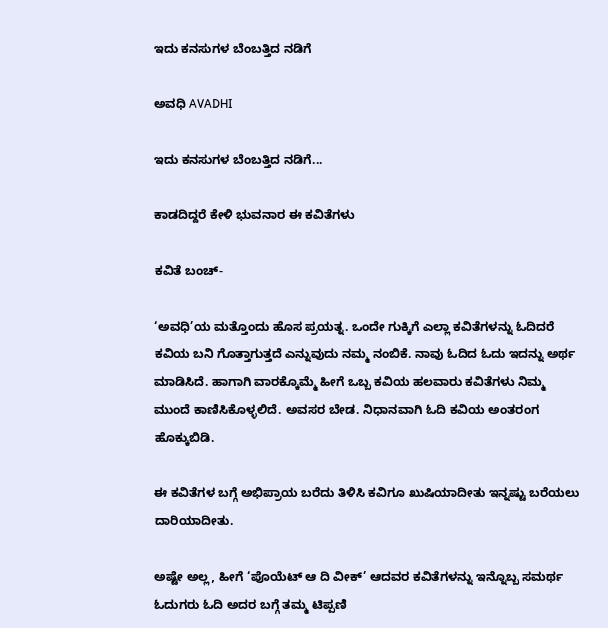ಇದು ಕನಸುಗಳ ಬೆಂಬತ್ತಿದ ನಡಿಗೆ‍

ಅವಧಿ AVADHI

ಇದು ಕನಸುಗಳ ಬೆಂಬತ್ತಿದ ನಡಿಗೆ...

ಕಾಡದಿದ್ದರೆ ಕೇಳಿ ಭುವನಾರ ಈ ಕವಿತೆಗಳು

ಕವಿತೆ ಬಂಚ್-

‘ಅವಧಿ’ಯ ಮತ್ತೊಂದು ಹೊಸ ಪ್ರಯತ್ನ. ಒಂದೇ ಗುಕ್ಕಿಗೆ ಎಲ್ಲಾ ಕವಿತೆಗಳನ್ನು ಓದಿದರೆ ಕವಿಯ ಬನಿ ಗೊತ್ತಾಗುತ್ತದೆ ಎನ್ನುವುದು ನಮ್ಮ ನಂಬಿಕೆ. ನಾವು ಓದಿದ ಓದು ಇದನ್ನು ಅರ್ಥ ಮಾಡಿಸಿದೆ. ಹಾಗಾಗಿ ವಾರಕ್ಕೊಮ್ಮೆ ಹೀಗೆ ಒಬ್ಬ ಕವಿಯ ಹಲವಾರು ಕವಿತೆಗಳು ನಿಮ್ಮ ಮುಂದೆ ಕಾಣಿಸಿಕೊಳ್ಳಲಿದೆ. ಅವಸರ ಬೇಡ. ನಿಧಾನವಾಗಿ ಓದಿ ಕವಿಯ ಅಂತರಂಗ ಹೊಕ್ಕುಬಿಡಿ.

ಈ ಕವಿತೆಗಳ ಬಗ್ಗೆ ಅಭಿಪ್ರಾಯ ಬರೆದು ತಿಳಿಸಿ ಕವಿಗೂ ಖುಷಿಯಾದೀತು ಇನ್ನಷ್ಟು ಬರೆಯಲು ದಾರಿಯಾದೀತು.

ಅಷ್ಟೇ ಅಲ್ಲ, ಹೀಗೆ ‘ಪೊಯೆಟ್ ಆ ದಿ ವೀಕ್’ ಆದವರ ಕವಿತೆಗಳನ್ನು ಇನ್ನೊಬ್ಬ ಸಮರ್ಥ ಓದುಗರು ಓದಿ ಅದರ ಬಗ್ಗೆ ತಮ್ಮ ಟಿಪ್ಪಣಿ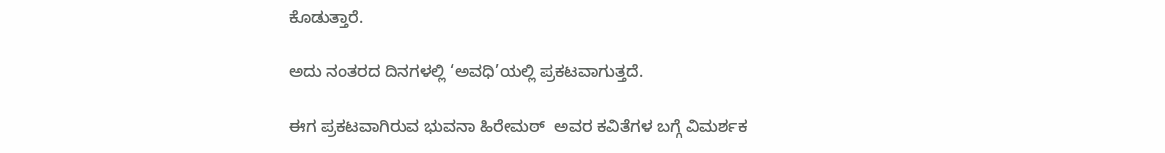ಕೊಡುತ್ತಾರೆ.

ಅದು ನಂತರದ ದಿನಗಳಲ್ಲಿ ‘ಅವಧಿ’ಯಲ್ಲಿ ಪ್ರಕಟವಾಗುತ್ತದೆ.

ಈಗ ಪ್ರಕಟವಾಗಿರುವ ಭುವನಾ ಹಿರೇಮಠ್  ಅವರ ಕವಿತೆಗಳ ಬಗ್ಗೆ ವಿಮರ್ಶಕ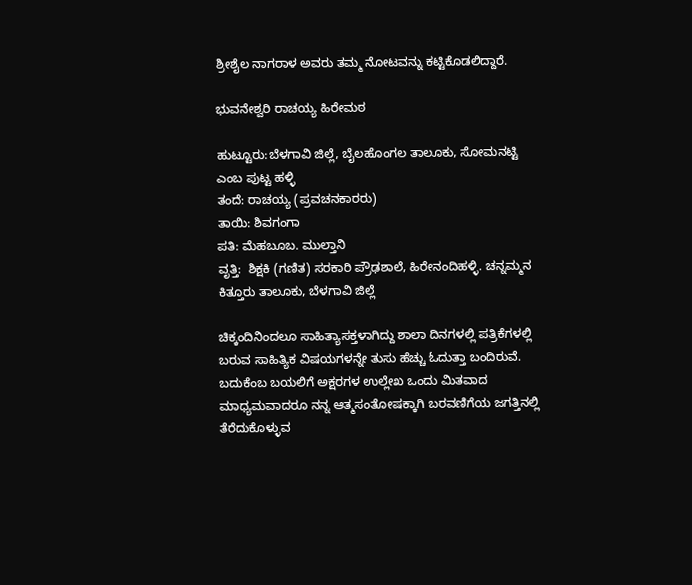ಶ್ರೀಶೈಲ ನಾಗರಾಳ ಅವರು ತಮ್ಮ ನೋಟವನ್ನು ಕಟ್ಟಿಕೊಡಲಿದ್ದಾರೆ.

ಭುವನೇಶ್ವರಿ ರಾಚಯ್ಯ ಹಿರೇಮಠ

ಹುಟ್ಟೂರು:ಬೆಳಗಾವಿ ಜಿಲ್ಲೆ, ಬೈಲಹೊಂಗಲ ತಾಲೂಕು, ಸೋಮನಟ್ಟಿ ಎಂಬ ಪುಟ್ಟ ಹಳ್ಳಿ
ತಂದೆ: ರಾಚಯ್ಯ (ಪ್ರವಚನಕಾರರು)
ತಾಯಿ: ಶಿವಗಂಗಾ
ಪತಿ: ಮೆಹಬೂಬ. ಮುಲ್ತಾನಿ
ವೃತ್ತಿ:  ಶಿಕ್ಷಕಿ (ಗಣಿತ) ಸರಕಾರಿ ಪ್ರೌಢಶಾಲೆ, ಹಿರೇನಂದಿಹಳ್ಳಿ. ಚನ್ನಮ್ಮನ ಕಿತ್ತೂರು ತಾಲೂಕು, ಬೆಳಗಾವಿ ಜಿಲ್ಲೆ

ಚಿಕ್ಕಂದಿನಿಂದಲೂ ಸಾಹಿತ್ಯಾಸಕ್ತಳಾಗಿದ್ದು ಶಾಲಾ ದಿನಗಳಲ್ಲಿ ಪತ್ರಿಕೆಗಳಲ್ಲಿ ಬರುವ ಸಾಹಿತ್ಯಿಕ ವಿಷಯಗಳನ್ನೇ ತುಸು ಹೆಚ್ಚು ಓದುತ್ತಾ ಬಂದಿರುವೆ. ಬದುಕೆಂಬ ಬಯಲಿಗೆ ಅಕ್ಷರಗಳ ಉಲ್ಲೇಖ ಒಂದು ಮಿತವಾದ ಮಾಧ್ಯಮವಾದರೂ ನನ್ನ ಆತ್ಮಸಂತೋಷಕ್ಕಾಗಿ ಬರವಣಿಗೆಯ ಜಗತ್ತಿನಲ್ಲಿ ತೆರೆದುಕೊಳ್ಳುವ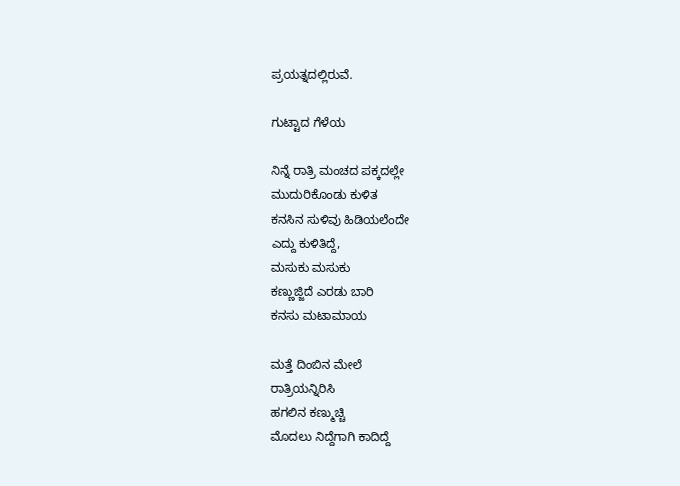ಪ್ರಯತ್ನದಲ್ಲಿರುವೆ.

ಗುಟ್ಟಾದ ಗೆಳೆಯ

ನಿನ್ನೆ ರಾತ್ರಿ ಮಂಚದ ಪಕ್ಕದಲ್ಲೇ
ಮುದುರಿಕೊಂಡು ಕುಳಿತ
ಕನಸಿನ ಸುಳಿವು ಹಿಡಿಯಲೆಂದೇ
ಎದ್ದು ಕುಳಿತಿದ್ದೆ,
ಮಸುಕು ಮಸುಕು
ಕಣ್ಣುಜ್ಜಿದೆ ಎರಡು ಬಾರಿ
ಕನಸು ಮಟಾಮಾಯ

ಮತ್ತೆ ದಿಂಬಿನ ಮೇಲೆ
ರಾತ್ರಿಯನ್ನಿರಿಸಿ
ಹಗಲಿನ ಕಣ್ಮುಚ್ಚಿ
ಮೊದಲು ನಿದ್ದೆಗಾಗಿ ಕಾದಿದ್ದೆ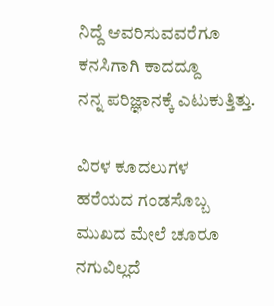ನಿದ್ದೆ ಆವರಿಸುವವರೆಗೂ
ಕನಸಿಗಾಗಿ ಕಾದದ್ದೂ
ನನ್ನ ಪರಿಜ್ಞಾನಕ್ಕೆ ಎಟುಕುತ್ತಿತ್ತು.

ವಿರಳ ಕೂದಲುಗಳ
ಹರೆಯದ ಗಂಡಸೊಬ್ಬ
ಮುಖದ ಮೇಲೆ ಚೂರೂ
ನಗುವಿಲ್ಲದೆ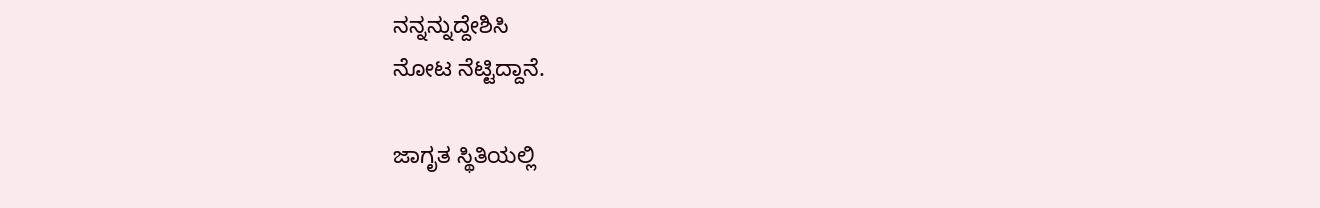ನನ್ನನ್ನುದ್ದೇಶಿಸಿ
ನೋಟ ನೆಟ್ಟಿದ್ದಾನೆ.

ಜಾಗೃತ ಸ್ಥಿತಿಯಲ್ಲಿ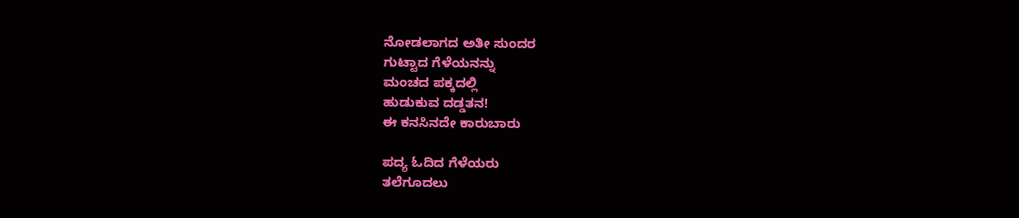ನೋಡಲಾಗದ ಅತೀ ಸುಂದರ
ಗುಟ್ಟಾದ ಗೆಳೆಯನನ್ನು
ಮಂಚದ ಪಕ್ಕದಲ್ಲಿ
ಹುಡುಕುವ ದಡ್ಡತನ!
ಈ ಕನಸಿನದೇ ಕಾರುಬಾರು

ಪದ್ಯ ಓದಿದ ಗೆಳೆಯರು
ತಲೆಗೂದಲು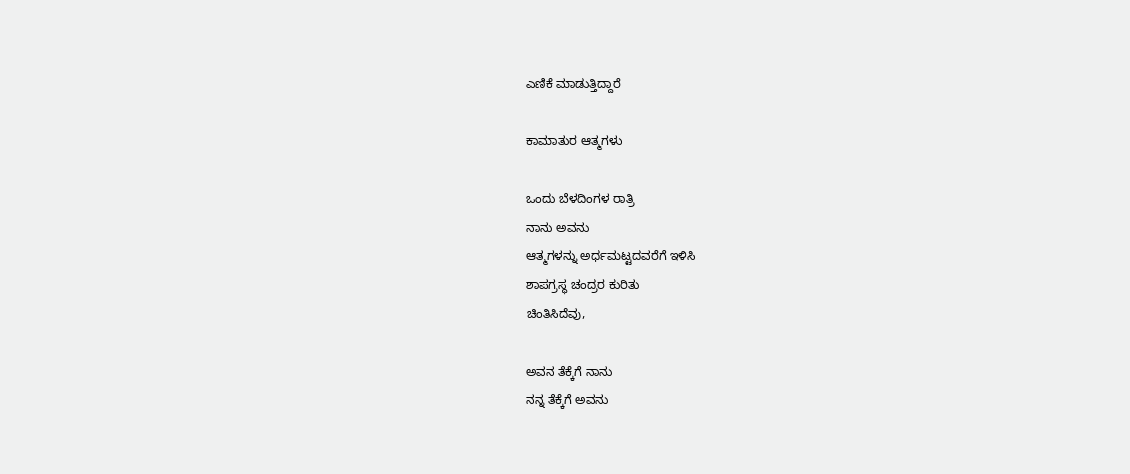ಎಣಿಕೆ ಮಾಡುತ್ತಿದ್ದಾರೆ

ಕಾಮಾತುರ ಆತ್ಮಗಳು

ಒಂದು ಬೆಳದಿಂಗಳ ರಾತ್ರಿ
ನಾನು ಅವನು
ಆತ್ಮಗಳನ್ನು ಅರ್ಧಮಟ್ಟದವರೆಗೆ ಇಳಿಸಿ
ಶಾಪಗ್ರಸ್ಥ ಚಂದ್ರರ ಕುರಿತು
ಚಿಂತಿಸಿದೆವು,

ಅವನ ತೆಕ್ಕೆಗೆ ನಾನು
ನನ್ನ ತೆಕ್ಕೆಗೆ ಅವನು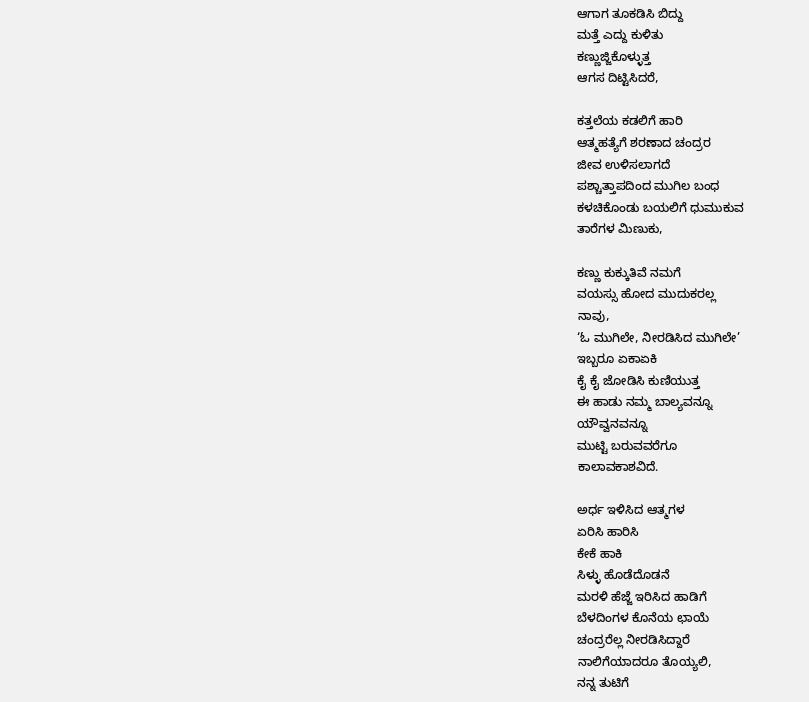ಆಗಾಗ ತೂಕಡಿಸಿ ಬಿದ್ದು
ಮತ್ತೆ ಎದ್ದು ಕುಳಿತು
ಕಣ್ಣುಜ್ಜಿಕೊಳ್ಳುತ್ತ
ಆಗಸ ದಿಟ್ಟಿಸಿದರೆ,

ಕತ್ತಲೆಯ ಕಡಲಿಗೆ ಹಾರಿ
ಆತ್ಮಹತ್ಯೆಗೆ ಶರಣಾದ ಚಂದ್ರರ
ಜೀವ ಉಳಿಸಲಾಗದೆ
ಪಶ್ಚಾತ್ತಾಪದಿಂದ ಮುಗಿಲ ಬಂಧ
ಕಳಚಿಕೊಂಡು ಬಯಲಿಗೆ ಧುಮುಕುವ
ತಾರೆಗಳ ಮಿಣುಕು,

ಕಣ್ಣು ಕುಕ್ಕುತಿವೆ ನಮಗೆ
ವಯಸ್ಸು ಹೋದ ಮುದುಕರಲ್ಲ
ನಾವು,
‘ಓ ಮುಗಿಲೇ, ನೀರಡಿಸಿದ ಮುಗಿಲೇ’
ಇಬ್ಬರೂ ಏಕಾಏಕಿ
ಕೈ ಕೈ ಜೋಡಿಸಿ ಕುಣಿಯುತ್ತ
ಈ ಹಾಡು ನಮ್ಮ ಬಾಲ್ಯವನ್ನೂ
ಯೌವ್ವನವನ್ನೂ
ಮುಟ್ಟಿ ಬರುವವರೆಗೂ
ಕಾಲಾವಕಾಶವಿದೆ.

ಅರ್ಧ ಇಳಿಸಿದ ಆತ್ಮಗಳ
ಏರಿಸಿ ಹಾರಿಸಿ
ಕೇಕೆ ಹಾಕಿ
ಸಿಳ್ಳು ಹೊಡೆದೊಡನೆ
ಮರಳಿ ಹೆಜ್ಜೆ ಇರಿಸಿದ ಹಾಡಿಗೆ
ಬೆಳದಿಂಗಳ ಕೊನೆಯ ಛಾಯೆ
ಚಂದ್ರರೆಲ್ಲ ನೀರಡಿಸಿದ್ದಾರೆ
ನಾಲಿಗೆಯಾದರೂ ತೊಯ್ಯಲಿ,
ನನ್ನ ತುಟಿಗೆ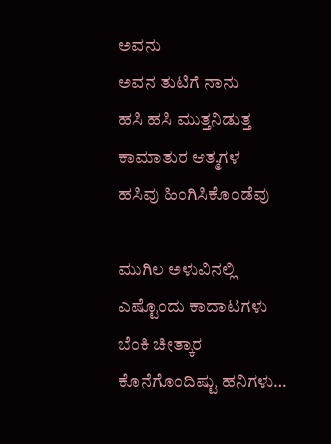ಅವನು
ಅವನ ತುಟಿಗೆ ನಾನು
ಹಸಿ ಹಸಿ ಮುತ್ತನಿಡುತ್ತ
ಕಾಮಾತುರ ಆತ್ಮಗಳ
ಹಸಿವು ಹಿಂಗಿಸಿಕೊಂಡೆವು

ಮುಗಿಲ ಅಳುವಿನಲ್ಲಿ
ಎಷ್ಟೊಂದು ಕಾದಾಟಗಳು
ಬೆಂಕಿ ಚೀತ್ಕಾರ
ಕೊನೆಗೊಂದಿಷ್ಟು ಹನಿಗಳು…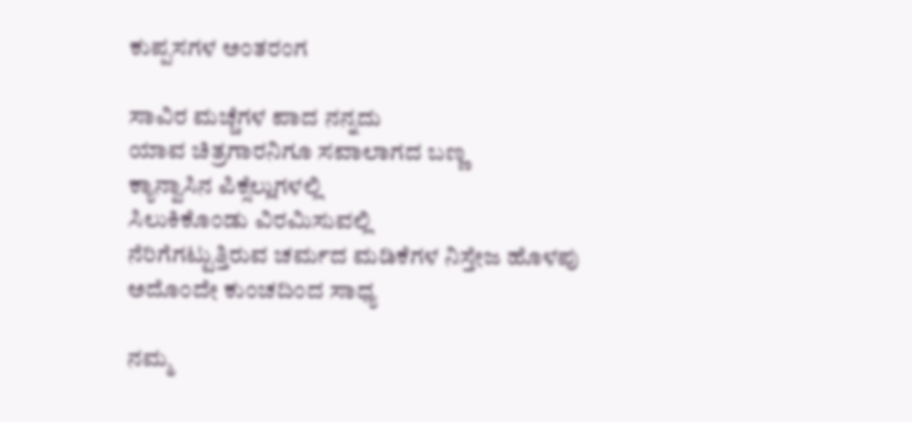ಕುಪ್ಪಸಗಳ ಅಂತರಂಗ

ಸಾವಿರ ಮಚ್ಚೆಗಳ ಪಾದ ನನ್ನದು
ಯಾವ ಚಿತ್ರಗಾರನಿಗೂ ಸವಾಲಾಗದ ಬಣ್ಣ
ಕ್ಯಾನ್ವಾಸಿನ ಪಿಕ್ಸೆಲ್ಲುಗಳಲ್ಲಿ
ಸಿಲುಕಿಕೊಂಡು ವಿರಮಿಸುವಲ್ಲಿ
ನೆರಿಗೆಗಟ್ಟುತ್ತಿರುವ ಚರ್ಮದ ಮಡಿಕೆಗಳ ನಿಸ್ತೇಜ ಹೊಳಪು
ಅದೊಂದೇ ಕುಂಚದಿಂದ ಸಾಧ್ಯ

ನಮ್ಮ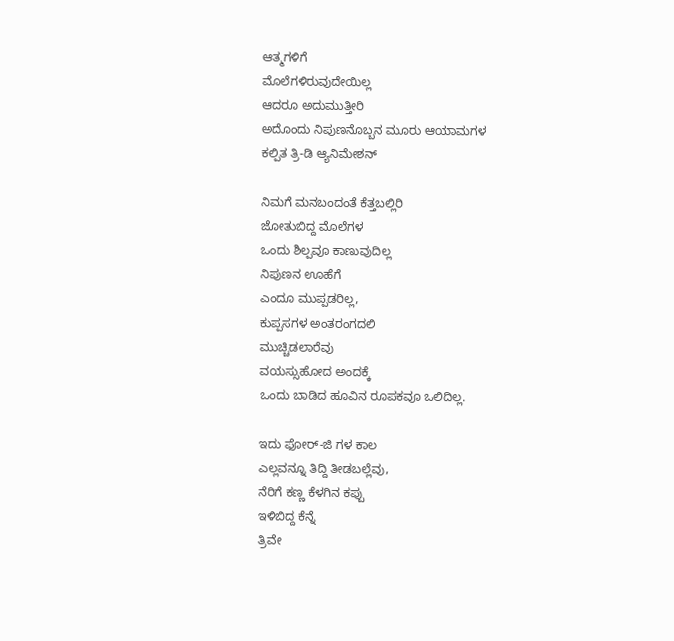ಆತ್ಮಗಳಿಗೆ
ಮೊಲೆಗಳಿರುವುದೇಯಿಲ್ಲ
ಆದರೂ ಅದುಮುತ್ತೀರಿ
ಅದೊಂದು ನಿಪುಣನೊಬ್ಬನ ಮೂರು ಆಯಾಮಗಳ
ಕಲ್ಪಿತ ತ್ರಿ-ಡಿ ಆ್ಯನಿಮೇಶನ್

ನಿಮಗೆ ಮನಬಂದಂತೆ ಕೆತ್ತಬಲ್ಲಿರಿ
ಜೋತುಬಿದ್ದ ಮೊಲೆಗಳ
ಒಂದು ಶಿಲ್ಪವೂ ಕಾಣುವುದಿಲ್ಲ
ನಿಪುಣನ ಊಹೆಗೆ
ಎಂದೂ ಮುಪ್ಪಡರಿಲ್ಲ,
ಕುಪ್ಪಸಗಳ ಅಂತರಂಗದಲಿ
ಮುಚ್ಚಿಡಲಾರೆವು
ವಯಸ್ಸುಹೋದ ಅಂದಕ್ಕೆ
ಒಂದು ಬಾಡಿದ ಹೂವಿನ ರೂಪಕವೂ ಒಲಿದಿಲ್ಲ.

ಇದು ಫೋರ್-ಜಿ ಗಳ ಕಾಲ
ಎಲ್ಲವನ್ನೂ ತಿದ್ದಿ ತೀಡಬಲ್ಲೆವು,
ನೆರಿಗೆ ಕಣ್ಣ ಕೆಳಗಿನ ಕಪ್ಪು
ಇಳಿಬಿದ್ದ ಕೆನ್ನೆ
ತ್ರಿವೇ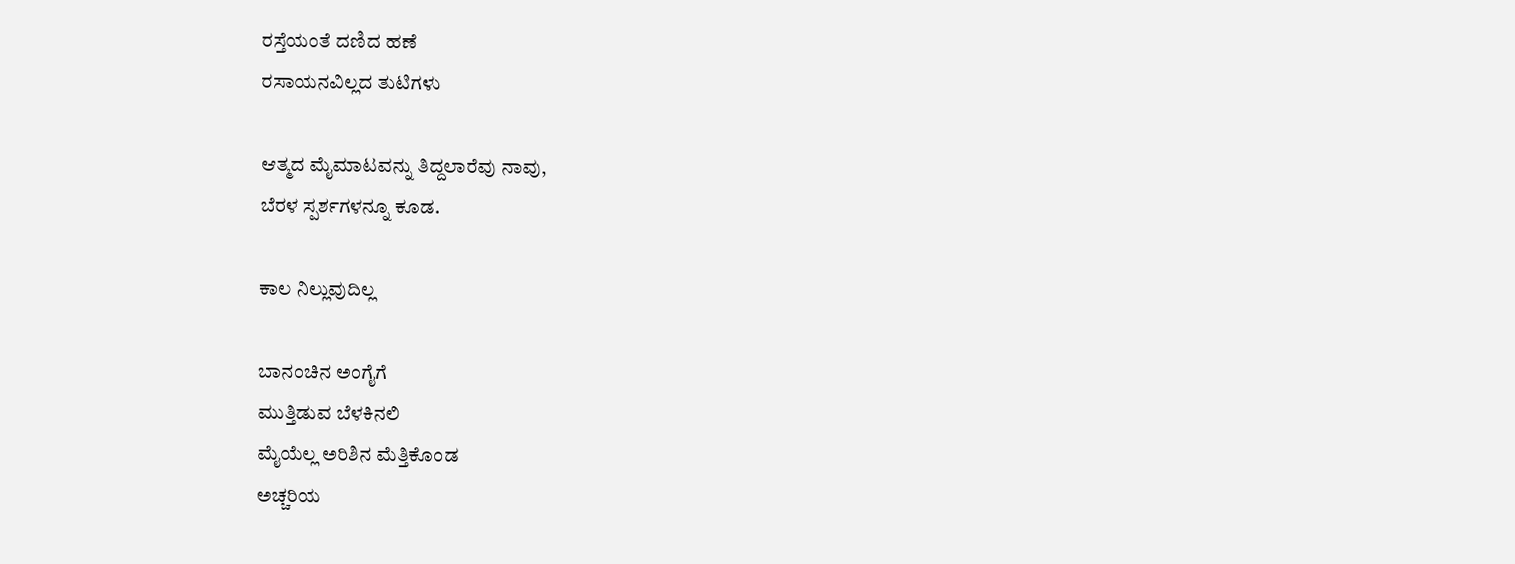ರಸ್ತೆಯಂತೆ ದಣಿದ ಹಣೆ
ರಸಾಯನವಿಲ್ಲದ ತುಟಿಗಳು

ಆತ್ಮದ ಮೈಮಾಟವನ್ನು ತಿದ್ದಲಾರೆವು ನಾವು,
ಬೆರಳ ಸ್ಪರ್ಶಗಳನ್ನೂ ಕೂಡ.

ಕಾಲ ನಿಲ್ಲುವುದಿಲ್ಲ

ಬಾನಂಚಿನ ಅಂಗೈಗೆ
ಮುತ್ತಿಡುವ ಬೆಳಕಿನಲಿ
ಮೈಯೆಲ್ಲ ಅರಿಶಿನ ಮೆತ್ತಿಕೊಂಡ
ಅಚ್ಚರಿಯ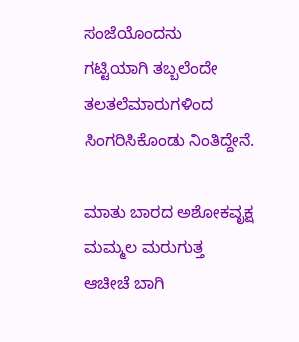ಸಂಜೆಯೊಂದನು
ಗಟ್ಟಿಯಾಗಿ ತಬ್ಬಲೆಂದೇ
ತಲತಲೆಮಾರುಗಳಿಂದ
ಸಿಂಗರಿಸಿಕೊಂಡು ನಿಂತಿದ್ದೇನೆ.

ಮಾತು ಬಾರದ ಅಶೋಕವೃಕ್ಷ
ಮಮ್ಮಲ ಮರುಗುತ್ತ
ಆಚೀಚೆ ಬಾಗಿ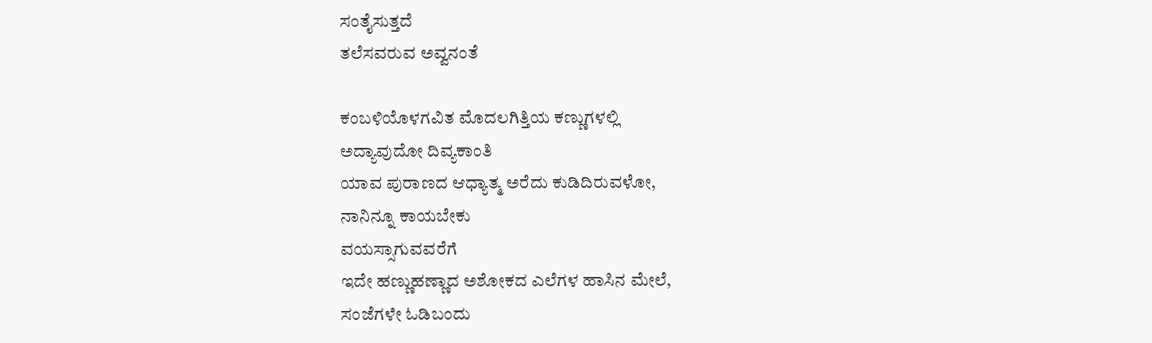ಸಂತೈಸುತ್ತದೆ
ತಲೆಸವರುವ ಅವ್ವನಂತೆ

ಕಂಬಳಿಯೊಳಗವಿತ ಮೊದಲಗಿತ್ತಿಯ ಕಣ್ಣುಗಳಲ್ಲಿ
ಅದ್ಯಾವುದೋ ದಿವ್ಯಕಾಂತಿ
ಯಾವ ಪುರಾಣದ ಆಧ್ಯಾತ್ಮ ಅರೆದು ಕುಡಿದಿರುವಳೋ,
ನಾನಿನ್ನೂ ಕಾಯಬೇಕು
ವಯಸ್ಸಾಗುವವರೆಗೆ
ಇದೇ ಹಣ್ಣುಹಣ್ಣಾದ ಅಶೋಕದ ಎಲೆಗಳ ಹಾಸಿನ ಮೇಲೆ,
ಸಂಜೆಗಳೇ ಓಡಿಬಂದು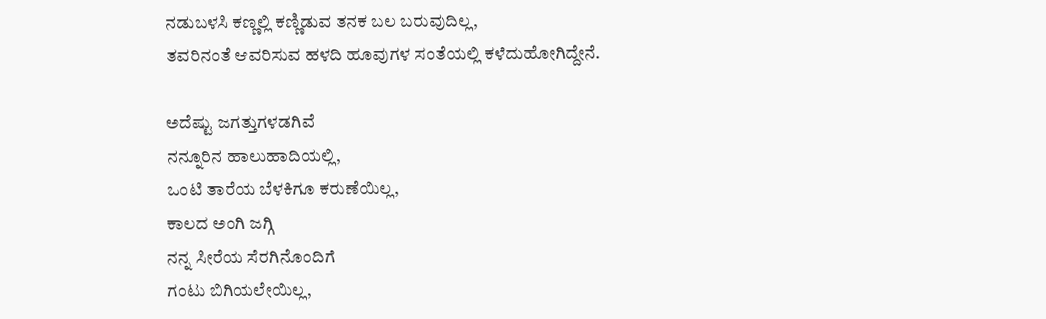ನಡುಬಳಸಿ ಕಣ್ಣಲ್ಲಿ ಕಣ್ಣಿಡುವ ತನಕ ಬಲ ಬರುವುದಿಲ್ಲ,
ತವರಿನಂತೆ ಆವರಿಸುವ ಹಳದಿ ಹೂವುಗಳ ಸಂತೆಯಲ್ಲಿ ಕಳೆದುಹೋಗಿದ್ದೇನೆ.

ಅದೆಷ್ಟು ಜಗತ್ತುಗಳಡಗಿವೆ
ನನ್ನೂರಿನ ಹಾಲುಹಾದಿಯಲ್ಲಿ,
ಒಂಟಿ ತಾರೆಯ ಬೆಳಕಿಗೂ ಕರುಣೆಯಿಲ್ಲ,
ಕಾಲದ ಅಂಗಿ ಜಗ್ಗಿ
ನನ್ನ ಸೀರೆಯ ಸೆರಗಿನೊಂದಿಗೆ
ಗಂಟು ಬಿಗಿಯಲೇಯಿಲ್ಲ,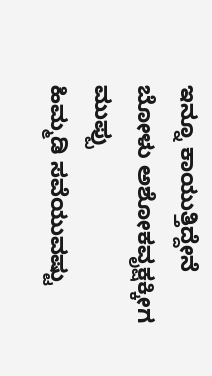ಇನ್ನೂ ಕಾಯುತ್ತಿದ್ದೇನೆ
ಬೋಳು ಅಶೋಕವೃಕ್ಷಕ್ಕೀಗ
ಮುಪ್ಪು
ಹಿಮ್ಮಡಿ ಸವೆಯುವಷ್ಟು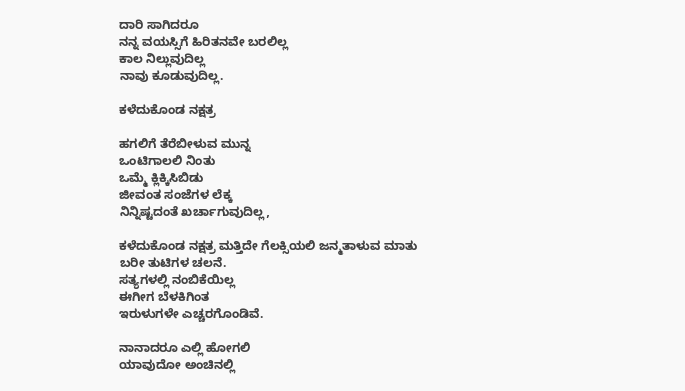ದಾರಿ ಸಾಗಿದರೂ
ನನ್ನ ವಯಸ್ಸಿಗೆ ಹಿರಿತನವೇ ಬರಲಿಲ್ಲ
ಕಾಲ ನಿಲ್ಲುವುದಿಲ್ಲ
ನಾವು ಕೂಡುವುದಿಲ್ಲ.

ಕಳೆದುಕೊಂಡ ನಕ್ಷತ್ರ

ಹಗಲಿಗೆ ತೆರೆಬೀಳುವ ಮುನ್ನ
ಒಂಟಿಗಾಲಲಿ ನಿಂತು
ಒಮ್ಮೆ ಕ್ಲಿಕ್ಕಿಸಿಬಿಡು
ಜೀವಂತ ಸಂಜೆಗಳ ಲೆಕ್ಕ
ನಿನ್ನಿಷ್ಟದಂತೆ ಖರ್ಚಾಗುವುದಿಲ್ಲ,

ಕಳೆದುಕೊಂಡ ನಕ್ಷತ್ರ ಮತ್ತಿದೇ ಗೆಲಕ್ಸಿಯಲಿ ಜನ್ಮತಾಳುವ ಮಾತು
ಬರೀ ತುಟಿಗಳ ಚಲನೆ.
ಸತ್ಯಗಳಲ್ಲಿ ನಂಬಿಕೆಯಿಲ್ಲ
ಈಗೀಗ ಬೆಳಕಿಗಿಂತ
ಇರುಳುಗಳೇ ಎಚ್ಚರಗೊಂಡಿವೆ.

ನಾನಾದರೂ ಎಲ್ಲಿ ಹೋಗಲಿ
ಯಾವುದೋ ಅಂಚಿನಲ್ಲಿ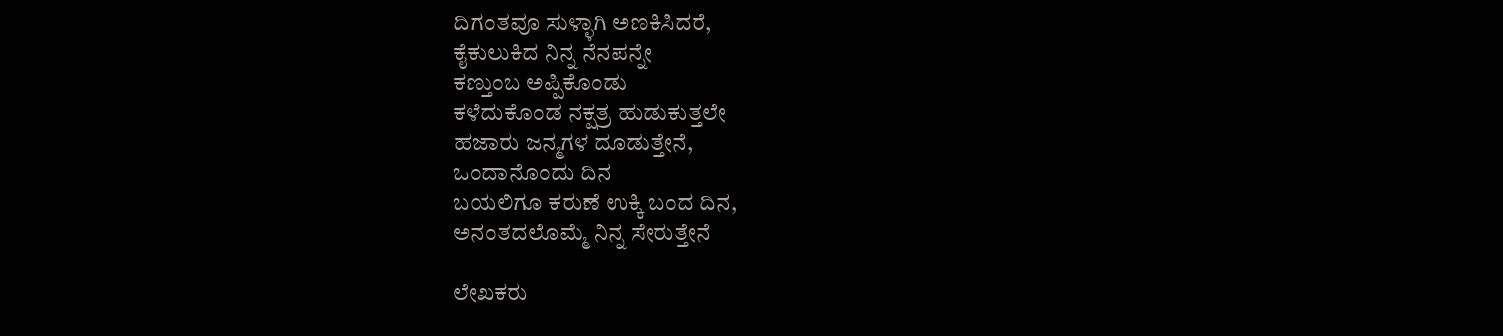ದಿಗಂತವೂ ಸುಳ್ಳಾಗಿ ಅಣಕಿಸಿದರೆ,
ಕೈಕುಲುಕಿದ ನಿನ್ನ ನೆನಪನ್ನೇ
ಕಣ್ತುಂಬ ಅಪ್ಪಿಕೊಂಡು
ಕಳೆದುಕೊಂಡ ನಕ್ಷತ್ರ ಹುಡುಕುತ್ತಲೇ
ಹಜಾರು ಜನ್ಮಗಳ ದೂಡುತ್ತೇನೆ,
ಒಂದಾನೊಂದು ದಿನ
ಬಯಲಿಗೂ ಕರುಣೆ ಉಕ್ಕಿ ಬಂದ ದಿನ,
ಅನಂತದಲೊಮ್ಮೆ ನಿನ್ನ ಸೇರುತ್ತೇನೆ

ಲೇಖಕರು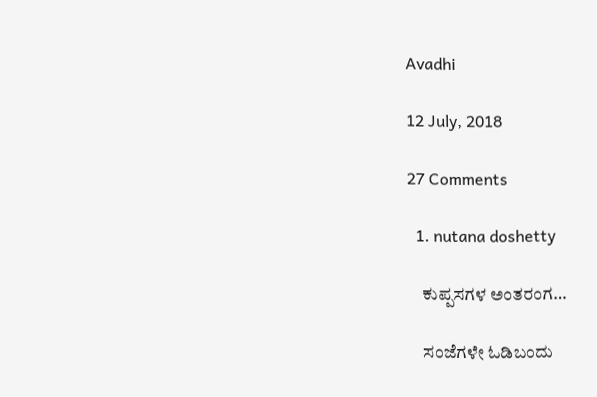Avadhi

12 July, 2018

27 Comments

  1. nutana doshetty

    ಕುಪ್ಪಸಗಳ ಅಂತರಂಗ…

    ಸಂಜೆಗಳೇ ಓಡಿಬಂದು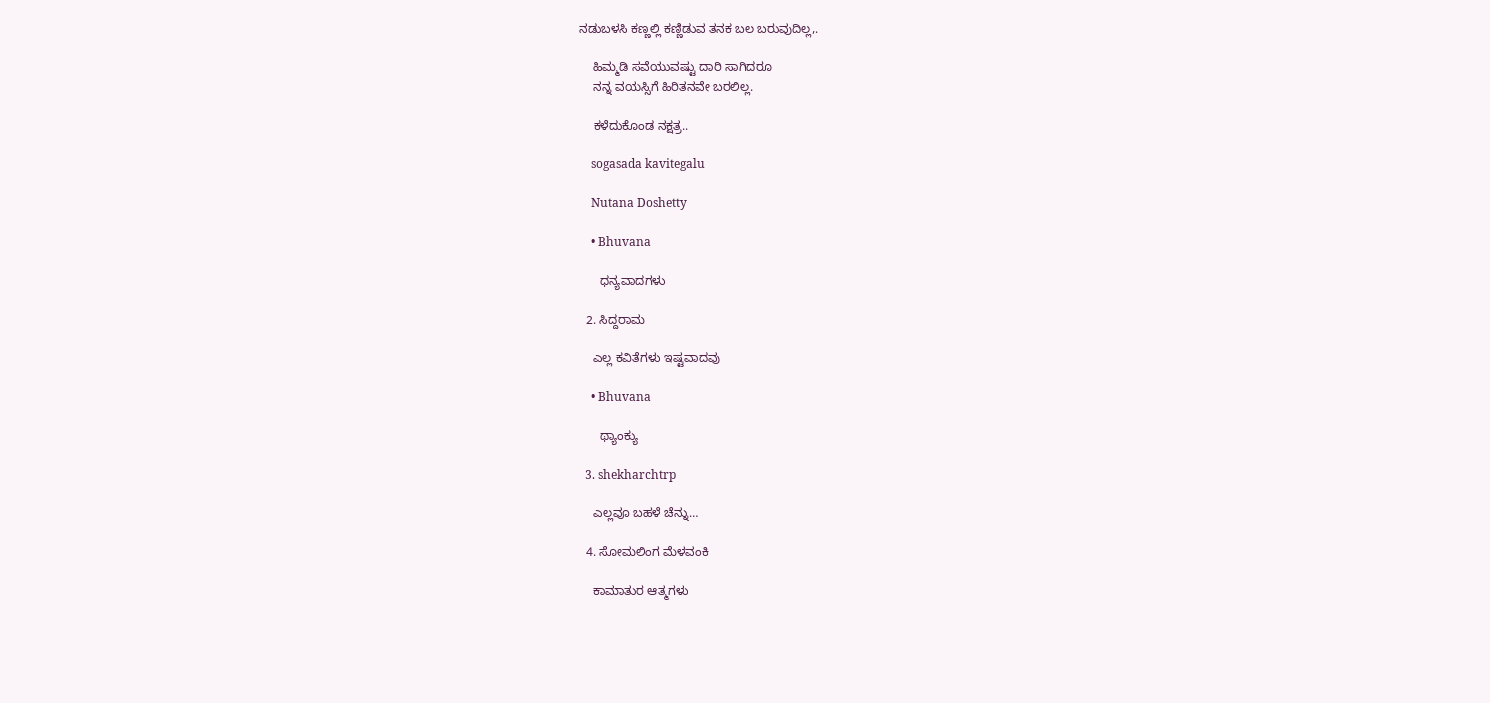ನಡುಬಳಸಿ ಕಣ್ಣಲ್ಲಿ ಕಣ್ಣಿಡುವ ತನಕ ಬಲ ಬರುವುದಿಲ್ಲ,.

    ಹಿಮ್ಮಡಿ ಸವೆಯುವಷ್ಟು ದಾರಿ ಸಾಗಿದರೂ
    ನನ್ನ ವಯಸ್ಸಿಗೆ ಹಿರಿತನವೇ ಬರಲಿಲ್ಲ.

    ಕಳೆದುಕೊಂಡ ನಕ್ಷತ್ರ..

    sogasada kavitegalu

    Nutana Doshetty

    • Bhuvana

      ಧನ್ಯವಾದಗಳು

  2. ಸಿದ್ದರಾಮ

    ಎಲ್ಲ ಕವಿತೆಗಳು ಇಷ್ಟವಾದವು

    • Bhuvana

      ಥ್ಯಾಂಕ್ಯು

  3. shekharchtrp

    ಎಲ್ಲವೂ ಬಹಳೆ ಚೆನ್ನು…

  4. ಸೋಮಲಿಂಗ ಮೆಳವಂಕಿ

    ಕಾಮಾತುರ ಆತ್ಮಗಳು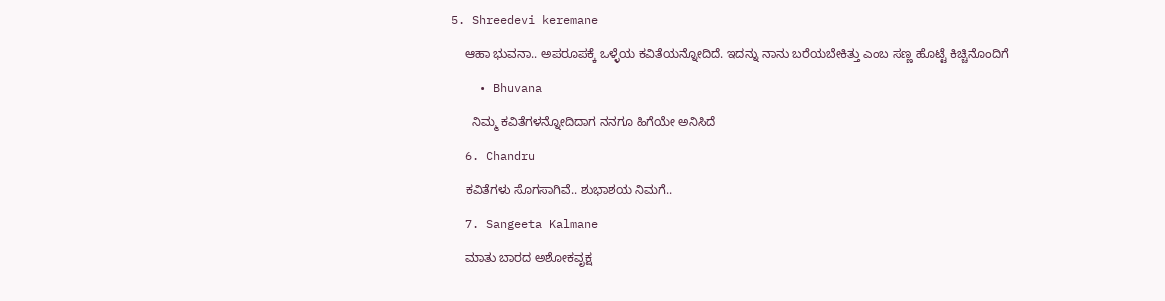5. Shreedevi keremane

    ಆಹಾ ಭುವನಾ.. ಅಪರೂಪಕ್ಕೆ ಒಳ್ಳೆಯ ಕವಿತೆಯನ್ನೋದಿದೆ. ಇದನ್ನು ನಾನು ಬರೆಯಬೇಕಿತ್ತು ಎಂಬ ಸಣ್ಣ ಹೊಟ್ಟೆ ಕಿಚ್ಚಿನೊಂದಿಗೆ

    • Bhuvana

      ನಿಮ್ಮ ಕವಿತೆಗಳನ್ನೋದಿದಾಗ ನನಗೂ ಹಿಗೆಯೇ ಅನಿಸಿದೆ

  6. Chandru

    ಕವಿತೆಗಳು ಸೊಗಸಾಗಿವೆ.. ಶುಭಾಶಯ ನಿಮಗೆ..

  7. Sangeeta Kalmane

    ಮಾತು ಬಾರದ ಅಶೋಕವೃಕ್ಷ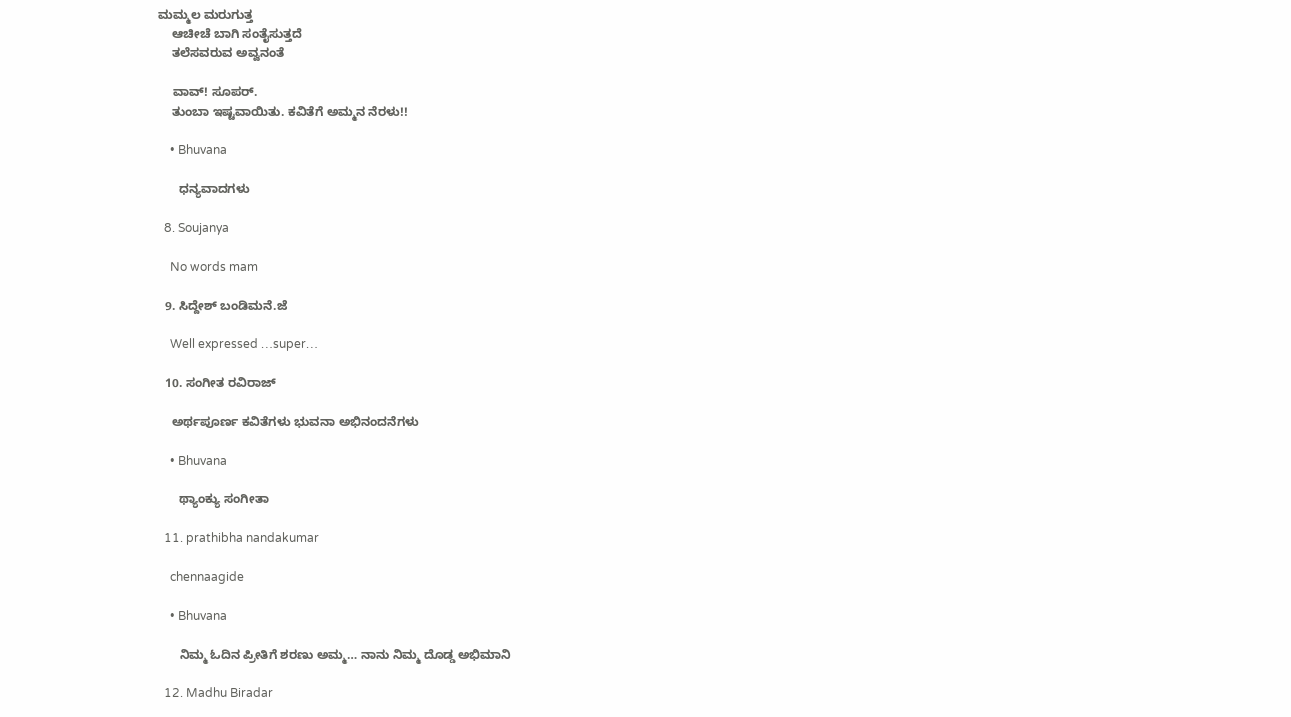ಮಮ್ಮಲ ಮರುಗುತ್ತ
    ಆಚೀಚೆ ಬಾಗಿ ಸಂತೈಸುತ್ತದೆ
    ತಲೆಸವರುವ ಅವ್ವನಂತೆ

    ವಾವ್! ಸೂಪರ್.
    ತುಂಬಾ ಇಷ್ಟವಾಯಿತು. ಕವಿತೆಗೆ ಅಮ್ಮನ ನೆರಳು!!

    • Bhuvana

      ಧನ್ಯವಾದಗಳು

  8. Soujanya

    No words mam

  9. ಸಿದ್ದೇಶ್ ಬಂಡಿಮನೆ.ಜೆ

    Well expressed …super…

  10. ಸಂಗೀತ ರವಿರಾಜ್

    ಅರ್ಥಪೂರ್ಣ ಕವಿತೆಗಳು ಭುವನಾ ಅಭಿನಂದನೆಗಳು

    • Bhuvana

      ಥ್ಯಾಂಕ್ಯು ಸಂಗೀತಾ

  11. prathibha nandakumar

    chennaagide

    • Bhuvana

      ನಿಮ್ಮ ಓದಿನ ಪ್ರೀತಿಗೆ ಶರಣು ಅಮ್ಮ… ನಾನು ನಿಮ್ಮ ದೊಡ್ಡ ಅಭಿಮಾನಿ

  12. Madhu Biradar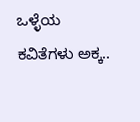ಒಳ್ಳೆಯ ಕವಿತೆಗಳು ಅಕ್ಕ..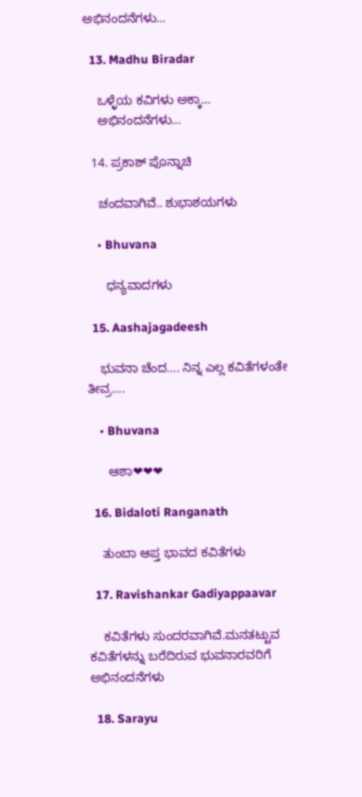ಅಭಿನಂದನೆಗಳು…

  13. Madhu Biradar

    ಒಳ್ಳೆಯ ಕವಿಗಳು ಅಕ್ಕಾ…
    ಅಭಿನಂದನೆಗಳು…

  14. ಪ್ರಕಾಶ್ ಪೊನ್ನಾಚಿ

    ಚಂದವಾಗಿವೆ.. ಶುಭಾಶಯಗಳು

    • Bhuvana

      ಧನ್ಯವಾದಗಳು

  15. Aashajagadeesh

    ಭುವನಾ ಚೆಂದ…. ನಿನ್ನ ಎಲ್ಲ ಕವಿತೆಗಳಂತೇ ತೀವ್ರ….

    • Bhuvana

      ಆಶಾ❤❤❤

  16. Bidaloti Ranganath

    ತುಂಬಾ ಆಪ್ತ ಭಾವದ ಕವಿತೆಗಳು

  17. Ravishankar Gadiyappaavar

    ಕವಿತೆಗಳು ಸುಂದರವಾಗಿವೆ.ಮನತಟ್ಟುವ ಕವಿತೆಗಳನ್ನು ಬರೆದಿರುವ ಭುವನಾರವರಿಗೆ ಅಭಿನಂದನೆಗಳು

  18. Sarayu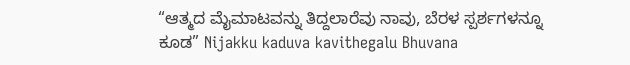“ಆತ್ಮದ ಮೈಮಾಟವನ್ನು ತಿದ್ದಲಾರೆವು ನಾವು, ಬೆರಳ ಸ್ಪರ್ಶಗಳನ್ನೂ ಕೂಡ” Nijakku kaduva kavithegalu Bhuvana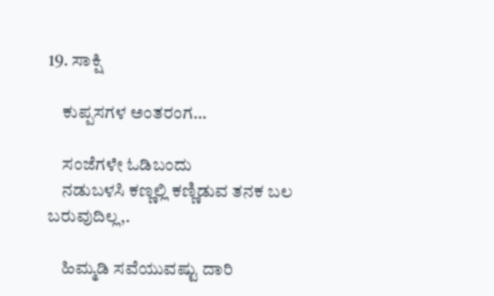19. ಸಾಕ್ಷಿ

    ಕುಪ್ಪಸಗಳ ಅಂತರಂಗ…

    ಸಂಜೆಗಳೇ ಓಡಿಬಂದು
    ನಡುಬಳಸಿ ಕಣ್ಣಲ್ಲಿ ಕಣ್ಣಿಡುವ ತನಕ ಬಲ ಬರುವುದಿಲ್ಲ,.

    ಹಿಮ್ಮಡಿ ಸವೆಯುವಷ್ಟು ದಾರಿ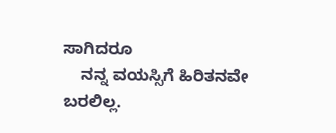ಸಾಗಿದರೂ
    ನನ್ನ ವಯಸ್ಸಿಗೆ ಹಿರಿತನವೇ ಬರಲಿಲ್ಲ.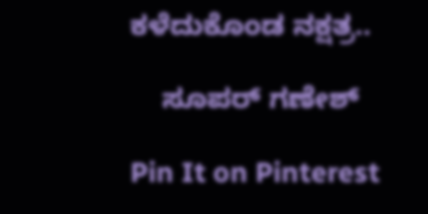ಕಳೆದುಕೊಂಡ ನಕ್ಷತ್ರ..

    ಸೂಪರ್ ಗಣೇಶ್

Pin It on Pinterest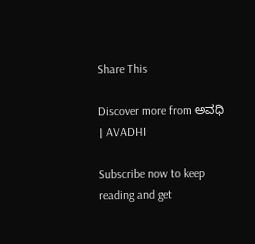Share This

Discover more from ಅವಧಿ । AVADHI

Subscribe now to keep reading and get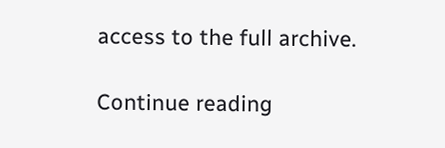access to the full archive.

Continue reading